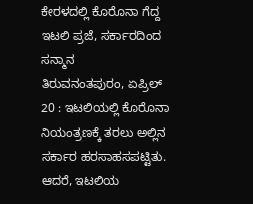ಕೇರಳದಲ್ಲಿ ಕೊರೊನಾ ಗೆದ್ದ ಇಟಲಿ ಪ್ರಜೆ, ಸರ್ಕಾರದಿಂದ ಸನ್ಮಾನ
ತಿರುವನಂತಪುರಂ, ಏಪ್ರಿಲ್ 20 : ಇಟಲಿಯಲ್ಲಿ ಕೊರೊನಾ ನಿಯಂತ್ರಣಕ್ಕೆ ತರಲು ಅಲ್ಲಿನ ಸರ್ಕಾರ ಹರಸಾಹಸಪಟ್ಟಿತು. ಆದರೆ, ಇಟಲಿಯ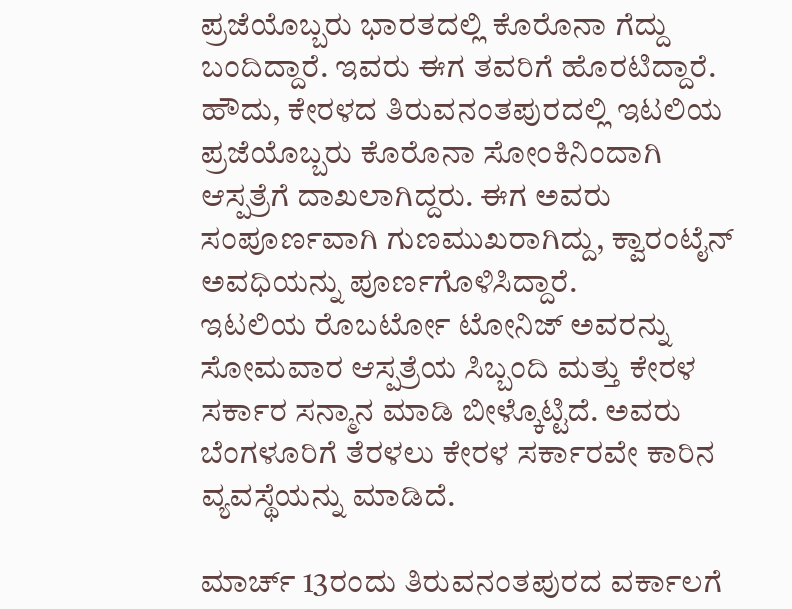ಪ್ರಜೆಯೊಬ್ಬರು ಭಾರತದಲ್ಲಿ ಕೊರೊನಾ ಗೆದ್ದು ಬಂದಿದ್ದಾರೆ. ಇವರು ಈಗ ತವರಿಗೆ ಹೊರಟಿದ್ದಾರೆ.
ಹೌದು, ಕೇರಳದ ತಿರುವನಂತಪುರದಲ್ಲಿ ಇಟಲಿಯ ಪ್ರಜೆಯೊಬ್ಬರು ಕೊರೊನಾ ಸೋಂಕಿನಿಂದಾಗಿ ಆಸ್ಪತ್ರೆಗೆ ದಾಖಲಾಗಿದ್ದರು. ಈಗ ಅವರು ಸಂಪೂರ್ಣವಾಗಿ ಗುಣಮುಖರಾಗಿದ್ದು, ಕ್ವಾರಂಟೈನ್ ಅವಧಿಯನ್ನು ಪೂರ್ಣಗೊಳಿಸಿದ್ದಾರೆ.
ಇಟಲಿಯ ರೊಬರ್ಟೋ ಟೋನಿಜ್ ಅವರನ್ನು ಸೋಮವಾರ ಆಸ್ಪತ್ರೆಯ ಸಿಬ್ಬಂದಿ ಮತ್ತು ಕೇರಳ ಸರ್ಕಾರ ಸನ್ಮಾನ ಮಾಡಿ ಬೀಳ್ಕೊಟ್ಟಿದೆ. ಅವರು ಬೆಂಗಳೂರಿಗೆ ತೆರಳಲು ಕೇರಳ ಸರ್ಕಾರವೇ ಕಾರಿನ ವ್ಯವಸ್ಥೆಯನ್ನು ಮಾಡಿದೆ.

ಮಾರ್ಚ್ 13ರಂದು ತಿರುವನಂತಪುರದ ವರ್ಕಾಲಗೆ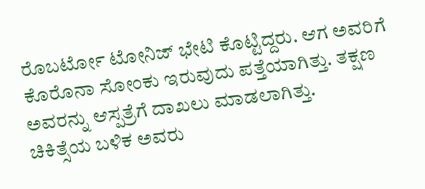ರೊಬರ್ಟೋ ಟೋನಿಜ್ ಭೇಟಿ ಕೊಟ್ಟಿದ್ದರು. ಆಗ ಅವರಿಗೆ ಕೊರೊನಾ ಸೋಂಕು ಇರುವುದು ಪತ್ತೆಯಾಗಿತ್ತು. ತಕ್ಷಣ ಅವರನ್ನು ಆಸ್ಪತ್ರೆಗೆ ದಾಖಲು ಮಾಡಲಾಗಿತ್ತು.
ಚಿಕಿತ್ಸೆಯ ಬಳಿಕ ಅವರು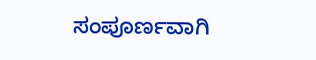ಸಂಪೂರ್ಣವಾಗಿ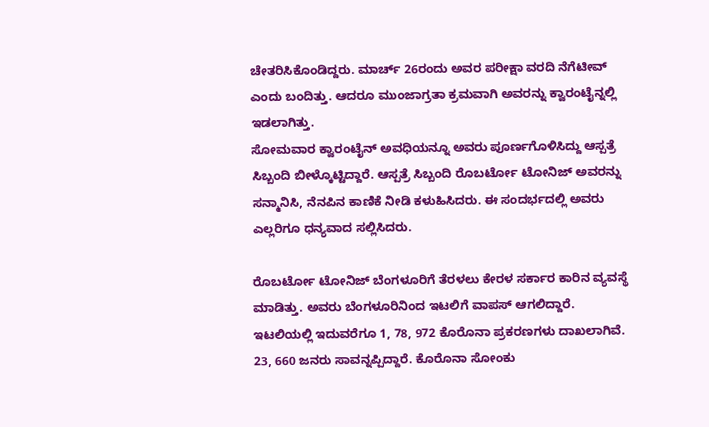ಚೇತರಿಸಿಕೊಂಡಿದ್ದರು. ಮಾರ್ಚ್ 26ರಂದು ಅವರ ಪರೀಕ್ಷಾ ವರದಿ ನೆಗೆಟೀವ್ ಎಂದು ಬಂದಿತ್ತು. ಆದರೂ ಮುಂಜಾಗ್ರತಾ ಕ್ರಮವಾಗಿ ಅವರನ್ನು ಕ್ವಾರಂಟೈನ್ನಲ್ಲಿ ಇಡಲಾಗಿತ್ತು.
ಸೋಮವಾರ ಕ್ವಾರಂಟೈನ್ ಅವಧಿಯನ್ನೂ ಅವರು ಪೂರ್ಣಗೊಳಿಸಿದ್ದು ಆಸ್ಪತ್ರೆ ಸಿಬ್ಬಂದಿ ಬೀಳ್ಕೊಟ್ಟಿದ್ದಾರೆ. ಆಸ್ಪತ್ರೆ ಸಿಬ್ಬಂದಿ ರೊಬರ್ಟೋ ಟೋನಿಜ್ ಅವರನ್ನು ಸನ್ಮಾನಿಸಿ, ನೆನಪಿನ ಕಾಣಿಕೆ ನೀಡಿ ಕಳುಹಿಸಿದರು. ಈ ಸಂದರ್ಭದಲ್ಲಿ ಅವರು ಎಲ್ಲರಿಗೂ ಧನ್ಯವಾದ ಸಲ್ಲಿಸಿದರು.

ರೊಬರ್ಟೋ ಟೋನಿಜ್ ಬೆಂಗಳೂರಿಗೆ ತೆರಳಲು ಕೇರಳ ಸರ್ಕಾರ ಕಾರಿನ ವ್ಯವಸ್ಥೆ ಮಾಡಿತ್ತು. ಅವರು ಬೆಂಗಳೂರಿನಿಂದ ಇಟಲಿಗೆ ವಾಪಸ್ ಆಗಲಿದ್ದಾರೆ.
ಇಟಲಿಯಲ್ಲಿ ಇದುವರೆಗೂ 1, 78, 972 ಕೊರೊನಾ ಪ್ರಕರಣಗಳು ದಾಖಲಾಗಿವೆ. 23, 660 ಜನರು ಸಾವನ್ನಪ್ಪಿದ್ದಾರೆ. ಕೊರೊನಾ ಸೋಂಕು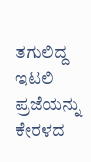ತಗುಲಿದ್ದ ಇಟಲಿ ಪ್ರಜೆಯನ್ನು ಕೇರಳದ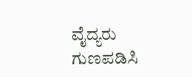ವೈದ್ಯರು ಗುಣಪಡಿಸಿ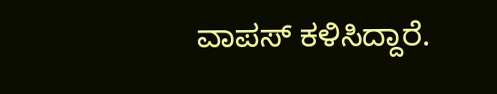ವಾಪಸ್ ಕಳಿಸಿದ್ದಾರೆ.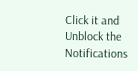Click it and Unblock the Notifications